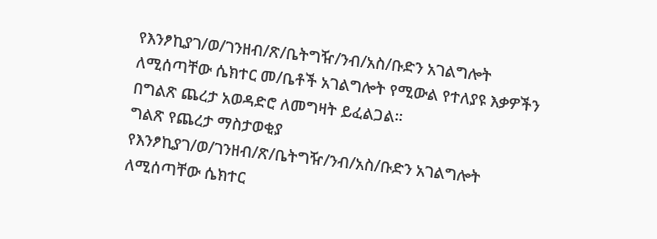የእንፆኪያገ/ወ/ገንዘብ/ጽ/ቤትግዥ/ንብ/አስ/ቡድን አገልግሎት ለሚሰጣቸው ሴክተር መ/ቤቶች አገልግሎት የሚውል የተለያዩ እቃዎችን በግልጽ ጨረታ አወዳድሮ ለመግዛት ይፈልጋል፡፡
ግልጽ የጨረታ ማስታወቂያ
የእንፆኪያገ/ወ/ገንዘብ/ጽ/ቤትግዥ/ንብ/አስ/ቡድን አገልግሎት ለሚሰጣቸው ሴክተር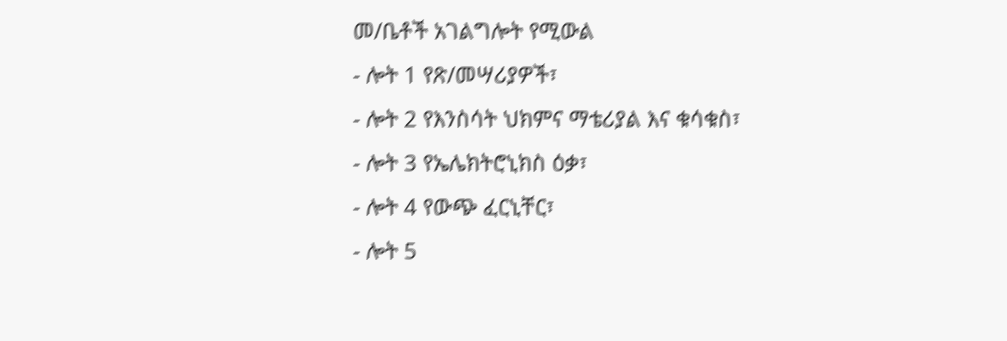መ/ቤቶች አገልግሎት የሚውል
- ሎት 1 የጽ/መሣሪያዎች፣
- ሎት 2 የእንስሳት ህክምና ማቴሪያል እና ቁሳቁስ፣
- ሎት 3 የኤሌክትሮኒክስ ዕቃ፣
- ሎት 4 የውጭ ፈርኒቸር፣
- ሎት 5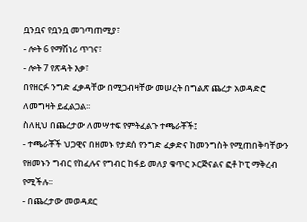ቧንቧና የቧንቧ መገጣጠሚያ፣
- ሎት 6 የማሽነሪ ጥገና፣
- ሎት 7 የጽዳት እቃ፣
በየዘርፉ ንግድ ፈቃዳቸው በሚጋብዛቸው መሠረት በግልጽ ጨረታ አወዳድሮ ለመግዛት ይፈልጋል፡፡
ስለዚህ በጨረታው ለመሣተፍ የምትፈልጉ ተጫራቾች፤
- ተጫራቾች ህጋዊና በዘመኑ የታደሰ የንግድ ፈቃድና ከመንግስት የሚጠበቅባቸውን የዘመኑን ግብር የከፈሉና የግብር ከፋይ መለያ ቁጥር ኦርጅናልና ፎቶ ኮፒ ማቅረብ የሚችሉ፡፡
- በጨረታው መወዳደር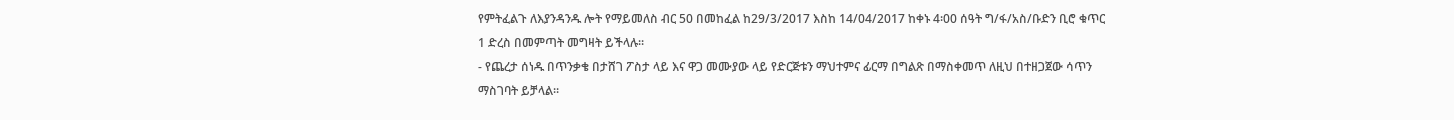የምትፈልጉ ለእያንዳንዱ ሎት የማይመለስ ብር 50 በመከፈል ከ29/3/2017 እስከ 14/04/2017 ከቀኑ 4፡00 ሰዓት ግ/ፋ/አስ/ቡድን ቢሮ ቁጥር 1 ድረስ በመምጣት መግዛት ይችላሉ።
- የጨረታ ሰነዱ በጥንቃቄ በታሸገ ፖስታ ላይ እና ዋጋ መሙያው ላይ የድርጅቱን ማህተምና ፊርማ በግልጽ በማስቀመጥ ለዚህ በተዘጋጀው ሳጥን ማስገባት ይቻላል።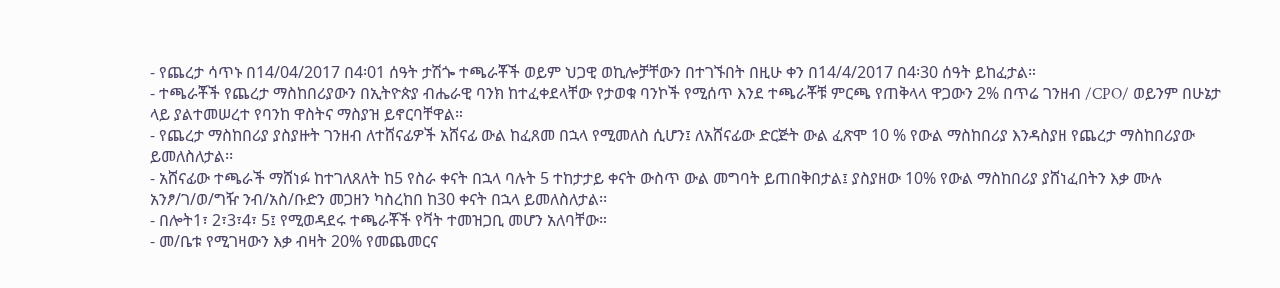- የጨረታ ሳጥኑ በ14/04/2017 በ4፡01 ሰዓት ታሽጐ ተጫራቾች ወይም ህጋዊ ወኪሎቻቸውን በተገኙበት በዚሁ ቀን በ14/4/2017 በ4፡30 ሰዓት ይከፈታል።
- ተጫራቾች የጨረታ ማስከበሪያውን በኢትዮጵያ ብሔራዊ ባንክ ከተፈቀደላቸው የታወቁ ባንኮች የሚሰጥ እንደ ተጫራቾቹ ምርጫ የጠቅላላ ዋጋውን 2% በጥሬ ገንዘብ /CPO/ ወይንም በሁኔታ ላይ ያልተመሠረተ የባንከ ዋስትና ማስያዝ ይኖርባቸዋል።
- የጨረታ ማስከበሪያ ያስያዙት ገንዘብ ለተሸናፊዎች አሸናፊ ውል ከፈጸመ በኋላ የሚመለስ ሲሆን፤ ለአሸናፊው ድርጅት ውል ፈጽሞ 10 % የውል ማስከበሪያ እንዳስያዘ የጨረታ ማስከበሪያው ይመለስለታል፡፡
- አሸናፊው ተጫራች ማሸነፉ ከተገለጸለት ከ5 የስራ ቀናት በኋላ ባሉት 5 ተከታታይ ቀናት ውስጥ ውል መግባት ይጠበቅበታል፤ ያስያዘው 10% የውል ማስከበሪያ ያሸነፈበትን እቃ ሙሉ አንፆ/ገ/ወ/ግዥ ንብ/አስ/ቡድን መጋዘን ካስረከበ ከ30 ቀናት በኋላ ይመለስለታል፡፡
- በሎት1፣ 2፣3፣4፣ 5፤ የሚወዳደሩ ተጫራቾች የቫት ተመዝጋቢ መሆን አለባቸው።
- መ/ቤቱ የሚገዛውን እቃ ብዛት 20% የመጨመርና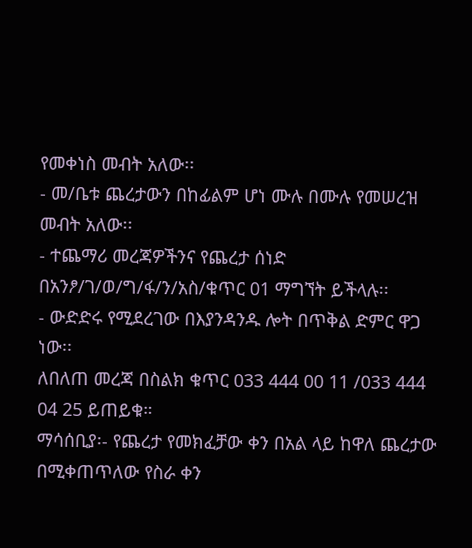የመቀነስ መብት አለው፡፡
- መ/ቤቱ ጨረታውን በከፊልም ሆነ ሙሉ በሙሉ የመሠረዝ መብት አለው፡፡
- ተጨማሪ መረጃዎችንና የጨረታ ሰነድ በአንፆ/ገ/ወ/ግ/ፋ/ን/አስ/ቁጥር 01 ማግኘት ይችላሉ፡፡
- ውድድሩ የሚደረገው በእያንዳንዱ ሎት በጥቅል ድምር ዋጋ ነው፡፡
ለበለጠ መረጃ በስልክ ቁጥር 033 444 00 11 /033 444 04 25 ይጠይቁ።
ማሳሰቢያ፡- የጨረታ የመክፈቻው ቀን በአል ላይ ከዋለ ጨረታው በሚቀጠጥለው የስራ ቀን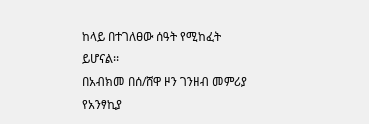ከላይ በተገለፀው ሰዓት የሚከፈት ይሆናል፡፡
በአብክመ በሰ/ሸዋ ዞን ገንዘብ መምሪያ የአንፃኪያ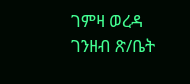ገምዛ ወረዳ ገንዘብ ጽ/ቤት